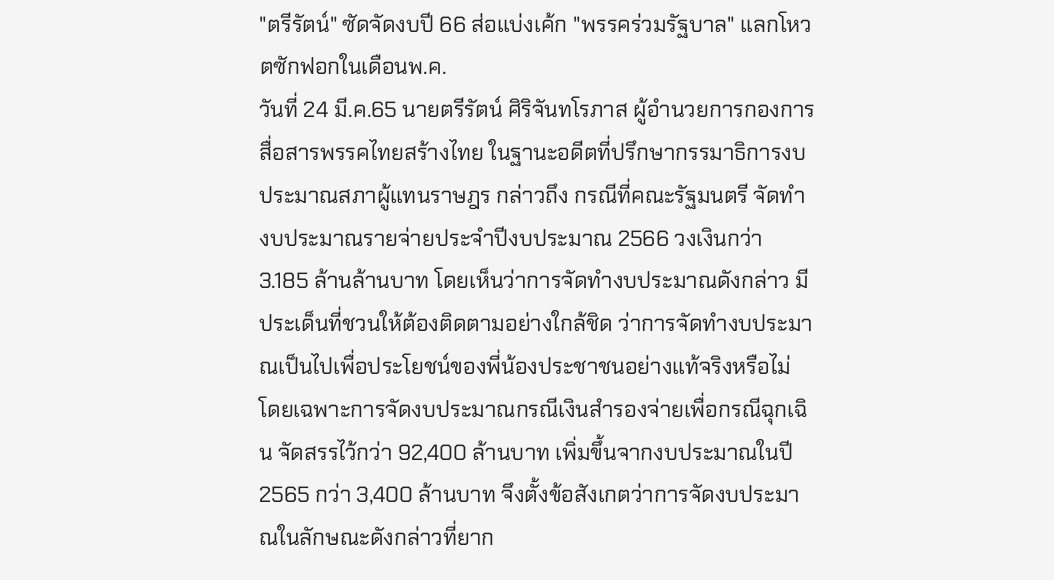"ตรีรัตน์" ซัดจัดงบปี 66 ส่อแบ่งเค้ก "พรรคร่วมรัฐบาล" แลกโหวตซักฟอกในเดือนพ.ค.
วันที่ 24 มี.ค.65 นายตรีรัตน์ ศิริจันทโรภาส ผู้อำนวยการกองการสื่อสารพรรคไทยสร้างไทย ในฐานะอดีตที่ปรึกษากรรมาธิการงบประมาณสภาผู้แทนราษฎร กล่าวถึง กรณีที่คณะรัฐมนตรี จัดทํางบประมาณรายจ่ายประจำปีงบประมาณ 2566 วงเงินกว่า 3.185 ล้านล้านบาท โดยเห็นว่าการจัดทำงบประมาณดังกล่าว มีประเด็นที่ชวนให้ต้องติดตามอย่างใกล้ชิด ว่าการจัดทำงบประมาณเป็นไปเพื่อประโยชน์ของพี่น้องประชาชนอย่างแท้จริงหรือไม่
โดยเฉพาะการจัดงบประมาณกรณีเงินสำรองจ่ายเพื่อกรณีฉุกเฉิน จัดสรรไว้กว่า 92,400 ล้านบาท เพิ่มขึ้นจากงบประมาณในปี 2565 กว่า 3,400 ล้านบาท จึงตั้งข้อสังเกตว่าการจัดงบประมาณในลักษณะดังกล่าวที่ยาก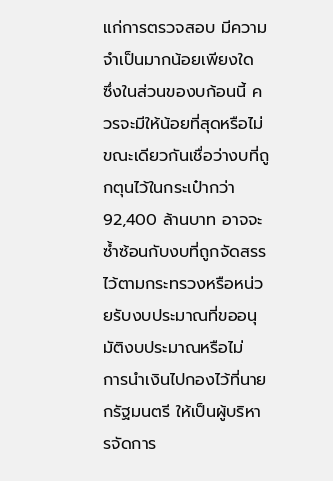แก่การตรวจสอบ มีความจำเป็นมากน้อยเพียงใด ซึ่งในส่วนของบก้อนนี้ ควรจะมีให้น้อยที่สุดหรือไม่ ขณะเดียวกันเชื่อว่างบที่ถูกตุนไว้ในกระเป๋ากว่า 92,400 ล้านบาท อาจจะซ้ำซ้อนกับงบที่ถูกจัดสรรไว้ตามกระทรวงหรือหน่วยรับงบประมาณที่ขออนุมัติงบประมาณหรือไม่
การนำเงินไปกองไว้ที่นายกรัฐมนตรี ให้เป็นผู้บริหารจัดการ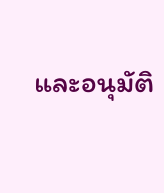และอนุมัติ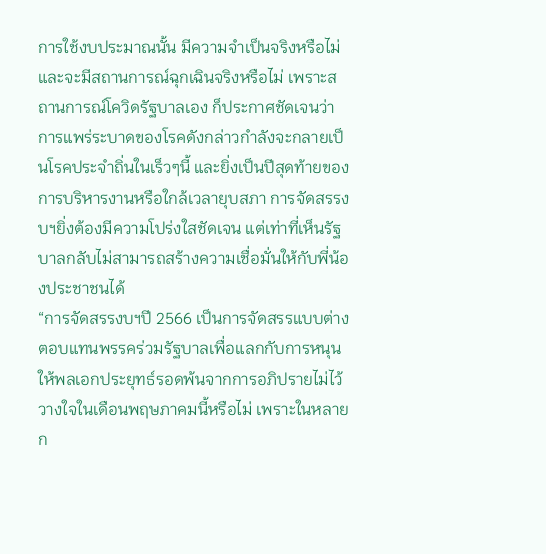การใช้งบประมาณนั้น มีความจำเป็นจริงหรือไม่ และจะมีสถานการณ์ฉุกเฉินจริงหรือไม่ เพราะสถานการณ์โควิดรัฐบาลเอง ก็ประกาศชัดเจนว่า การแพร่ระบาดของโรคดังกล่าวกำลังจะกลายเป็นโรคประจำถิ่นในเร็วๆนี้ และยิ่งเป็นปีสุดท้ายของการบริหารงานหรือใกล้เวลายุบสภา การจัดสรรงบฯยิ่งต้องมีความโปร่งใสชัดเจน แต่เท่าที่เห็นรัฐบาลกลับไม่สามารถสร้างความเชื่อมั่นให้กับพี่น้องประชาชนได้
“การจัดสรรงบฯปี 2566 เป็นการจัดสรรแบบต่างตอบแทนพรรคร่วมรัฐบาลเพื่อแลกกับการหนุนให้พลเอกประยุทธ์รอดพ้นจากการอภิปรายไม่ไว้วางใจในเดือนพฤษภาคมนี้หรือไม่ เพราะในหลาย ก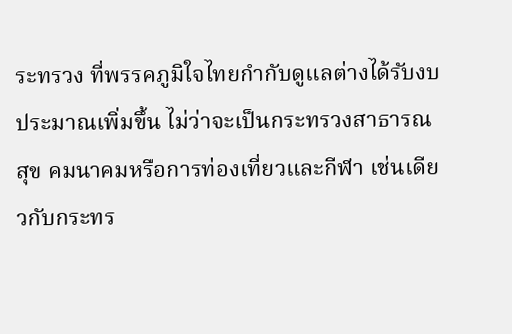ระทรวง ที่พรรคภูมิใจไทยกำกับดูแลต่างได้รับงบประมาณเพิ่มขึ้น ไม่ว่าจะเป็นกระทรวงสาธารณสุข คมนาคมหรือการท่องเที่ยวและกีฬา เช่นเดียวกับกระทร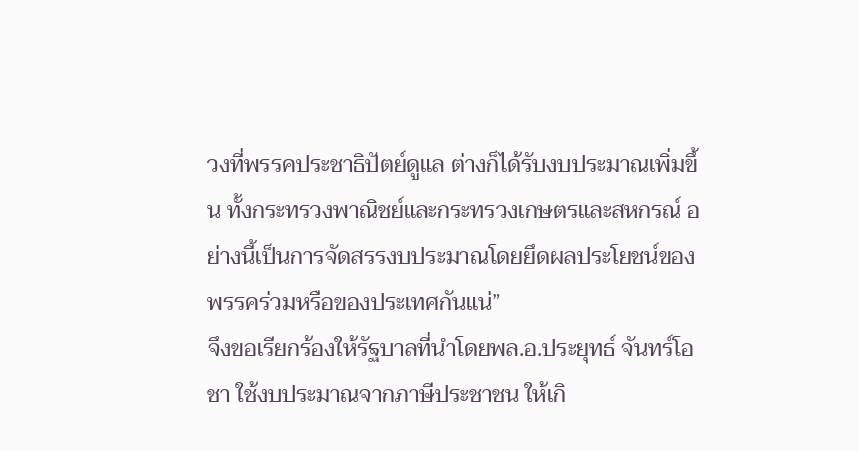วงที่พรรคประชาธิปัตย์ดูแล ต่างก็ได้รับงบประมาณเพิ่มขึ้น ทั้งกระทรวงพาณิชย์และกระทรวงเกษตรและสหกรณ์ อย่างนี้เป็นการจัดสรรงบประมาณโดยยึดผลประโยชน์ของพรรคร่วมหรือของประเทศกันแน่”
จึงขอเรียกร้องให้รัฐบาลที่นำโดยพล.อ.ประยุทธ์ จันทร์โอชา ใช้งบประมาณจากภาษีประชาชน ให้เกิ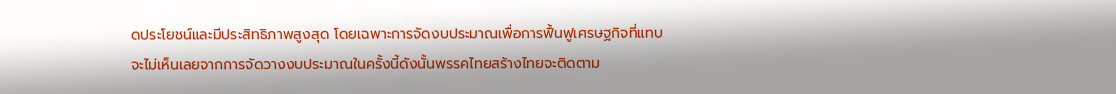ดประโยชน์และมีประสิทธิภาพสูงสุด โดยเฉพาะการจัดงบประมาณเพื่อการฟื้นฟูเศรษฐกิจที่แทบจะไม่เห็นเลยจากการจัดวางงบประมาณในครั้งนี้ดังนั้นพรรคไทยสร้างไทยจะติดตาม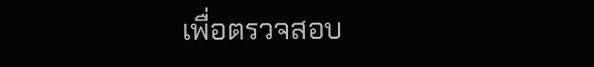เพื่อตรวจสอบ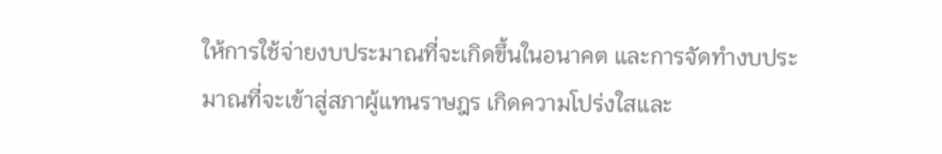ให้การใช้จ่ายงบประมาณที่จะเกิดขึ้นในอนาคต และการจัดทำงบประมาณที่จะเข้าสู่สภาผู้แทนราษฎร เกิดความโปร่งใสและ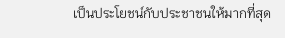เป็นประโยชน์กับประชาชนให้มากที่สุด